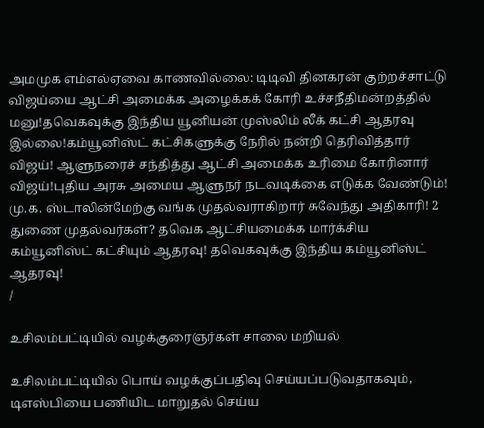அமமுக எம்எல்ஏவை காணவில்லை: டிடிவி தினகரன் குற்றச்சாட்டு விஜய்யை ஆட்சி அமைக்க அழைக்கக் கோரி உச்சநீதிமன்றத்தில் மனு!தவெகவுக்கு இந்திய யூனியன் முஸ்லிம் லீக் கட்சி ஆதரவு இல்லை!கம்யூனிஸ்ட் கட்சிகளுக்கு நேரில் நன்றி தெரிவித்தார் விஜய்! ஆளுநரைச் சந்தித்து ஆட்சி அமைக்க உரிமை கோரினார் விஜய்!புதிய அரசு அமைய ஆளுநர் நடவடிக்கை எடுக்க வேண்டும்! மு.க. ஸ்டாலின்மேற்கு வங்க முதல்வராகிறார் சுவேந்து அதிகாரி! 2 துணை முதல்வர்கள்? தவெக ஆட்சியமைக்க மார்க்சிய கம்யூனிஸ்ட் கட்சியும் ஆதரவு! தவெகவுக்கு இந்திய கம்யூனிஸ்ட் ஆதரவு!
/

உசிலம்பட்டியில் வழக்குரைஞர்கள் சாலை மறியல்

உசிலம்பட்டியில் பொய் வழக்குப்பதிவு செய்யப்படுவதாகவும், டிஎஸ்பியை பணியிட மாறுதல் செய்ய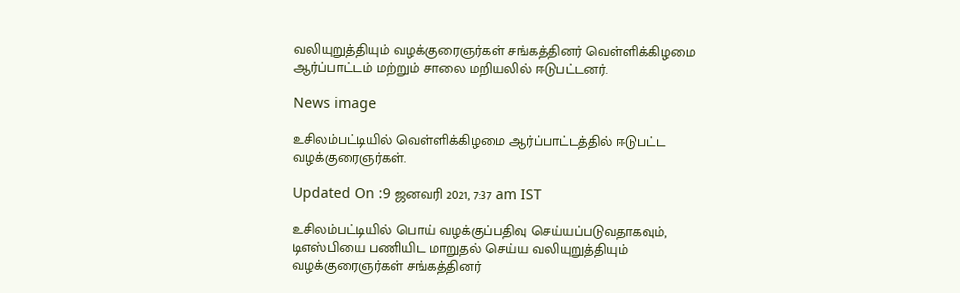வலியுறுத்தியும் வழக்குரைஞர்கள் சங்கத்தினர் வெள்ளிக்கிழமை ஆர்ப்பாட்டம் மற்றும் சாலை மறியலில் ஈடுபட்டனர்.

News image

உசிலம்பட்டியில் வெள்ளிக்கிழமை ஆர்ப்பாட்டத்தில் ஈடுபட்ட வழக்குரைஞர்கள்.

Updated On :9 ஜனவரி 2021, 7:37 am IST

உசிலம்பட்டியில் பொய் வழக்குப்பதிவு செய்யப்படுவதாகவும், டிஎஸ்பியை பணியிட மாறுதல் செய்ய வலியுறுத்தியும் வழக்குரைஞர்கள் சங்கத்தினர்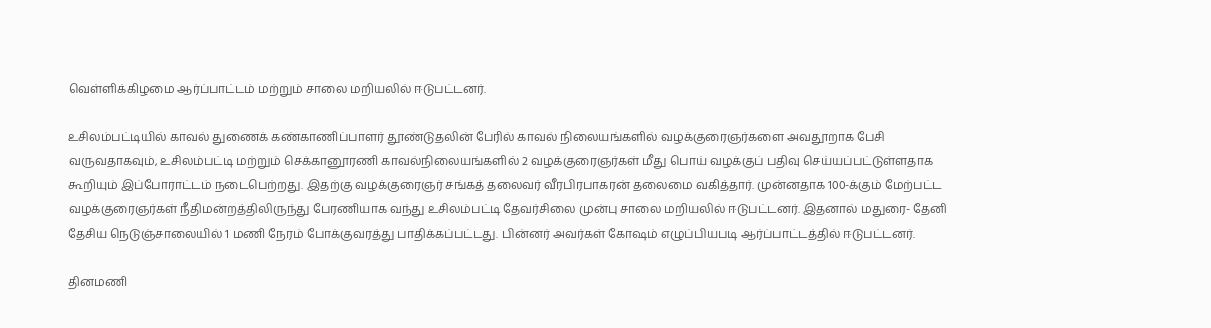வெள்ளிக்கிழமை ஆர்ப்பாட்டம் மற்றும் சாலை மறியலில் ஈடுபட்டனர்.

உசிலம்பட்டியில் காவல் துணைக் கண்காணிப்பாளர் தூண்டுதலின் பேரில் காவல் நிலையங்களில் வழக்குரைஞர்களை அவதூறாக பேசி வருவதாகவும், உசிலம்பட்டி மற்றும் செக்கானூரணி காவல்நிலையங்களில் 2 வழக்குரைஞர்கள் மீது பொய் வழக்குப் பதிவு செய்யப்பட்டுள்ளதாக கூறியும் இப்போராட்டம் நடைபெற்றது. இதற்கு வழக்குரைஞர் சங்கத் தலைவர் வீரபிரபாகரன் தலைமை வகித்தார். முன்னதாக 100-க்கும் மேற்பட்ட வழக்குரைஞர்கள் நீதிமன்றத்திலிருந்து பேரணியாக வந்து உசிலம்பட்டி தேவர்சிலை முன்பு சாலை மறியலில் ஈடுபட்டனர். இதனால் மதுரை- தேனி தேசிய நெடுஞ்சாலையில் 1 மணி நேரம் போக்குவரத்து பாதிக்கப்பட்டது. பின்னர் அவர்கள் கோஷம் எழுப்பியபடி ஆர்ப்பாட்டத்தில் ஈடுபட்டனர்.

தினமணி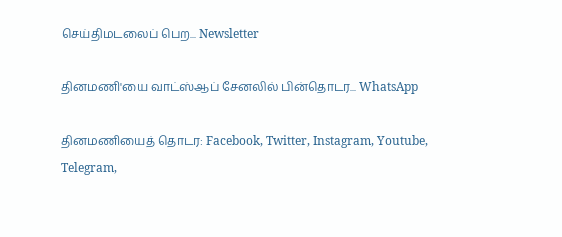செய்திமடலைப் பெற... Newsletter

தினமணி'யை வாட்ஸ்ஆப் சேனலில் பின்தொடர... WhatsApp

தினமணியைத் தொடர: Facebook, Twitter, Instagram, Youtube, Telegram,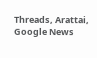Threads, Arattai, Google News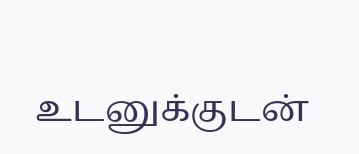உடனுக்குடன்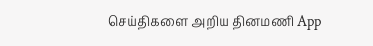செய்திகளை அறிய தினமணி App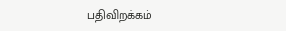பதிவிறக்கம்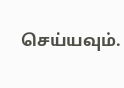செய்யவும்.